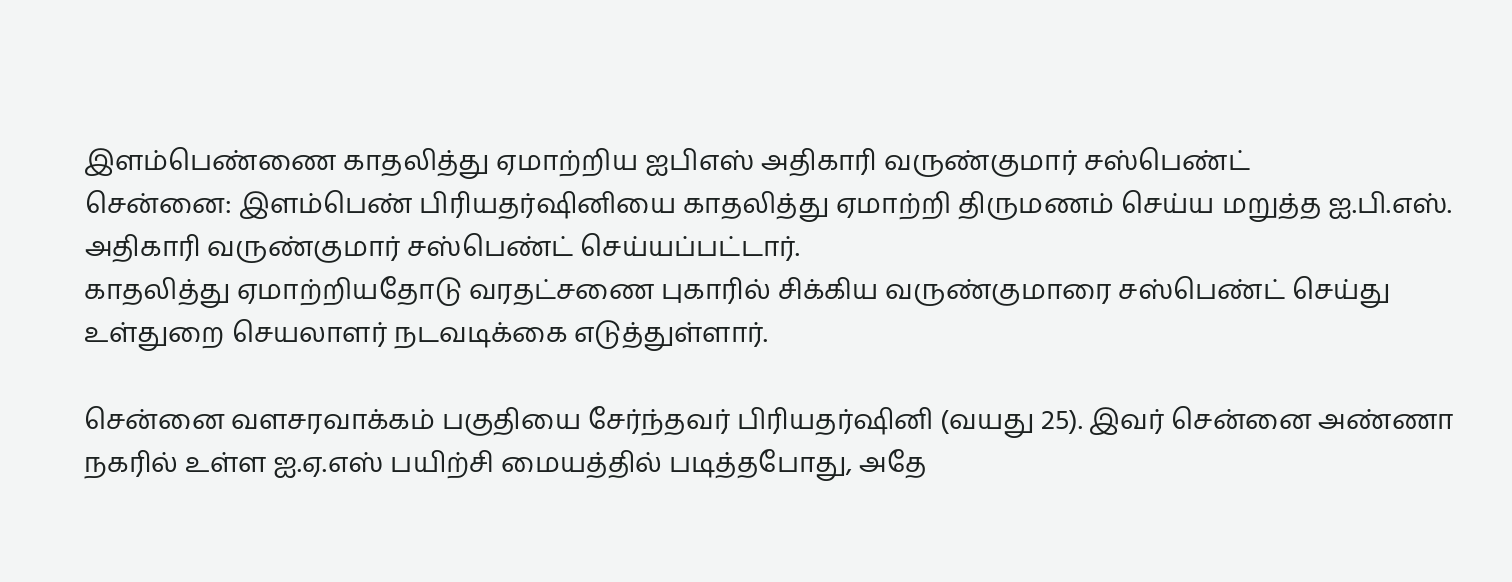இளம்பெண்ணை காதலித்து ஏமாற்றிய ஐபிஎஸ் அதிகாரி வருண்குமார் சஸ்பெண்ட்
சென்னை: இளம்பெண் பிரியதர்ஷினியை காதலித்து ஏமாற்றி திருமணம் செய்ய மறுத்த ஐ.பி.எஸ். அதிகாரி வருண்குமார் சஸ்பெண்ட் செய்யப்பட்டார்.
காதலித்து ஏமாற்றியதோடு வரதட்சணை புகாரில் சிக்கிய வருண்குமாரை சஸ்பெண்ட் செய்து உள்துறை செயலாளர் நடவடிக்கை எடுத்துள்ளார்.

சென்னை வளசரவாக்கம் பகுதியை சேர்ந்தவர் பிரியதர்ஷினி (வயது 25). இவர் சென்னை அண்ணா நகரில் உள்ள ஐ.ஏ.எஸ் பயிற்சி மையத்தில் படித்தபோது, அதே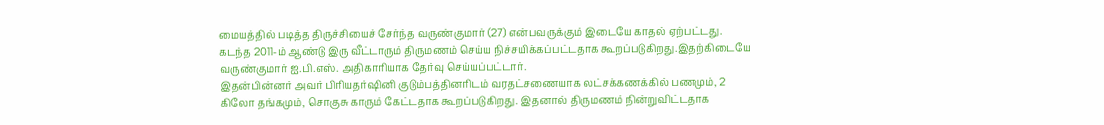மையத்தில் படித்த திருச்சியைச் சேர்ந்த வருண்குமார் (27) என்பவருக்கும் இடையே காதல் ஏற்பட்டது.
கடந்த 2011-ம் ஆண்டு இரு வீட்டாரும் திருமணம் செய்ய நிச்சயிக்கப்பட்டதாக கூறப்படுகிறது.இதற்கிடையே வருண்குமார் ஐ.பி.எஸ். அதிகாரியாக தேர்வு செய்யப்பட்டார்.
இதன்பின்னர் அவர் பிரியதர்ஷினி குடும்பத்தினரிடம் வரதட்சணையாக லட்சக்கணக்கில் பணமும், 2 கிலோ தங்கமும், சொகுசு காரும் கேட்டதாக கூறப்படுகிறது. இதனால் திருமணம் நின்றுவிட்டதாக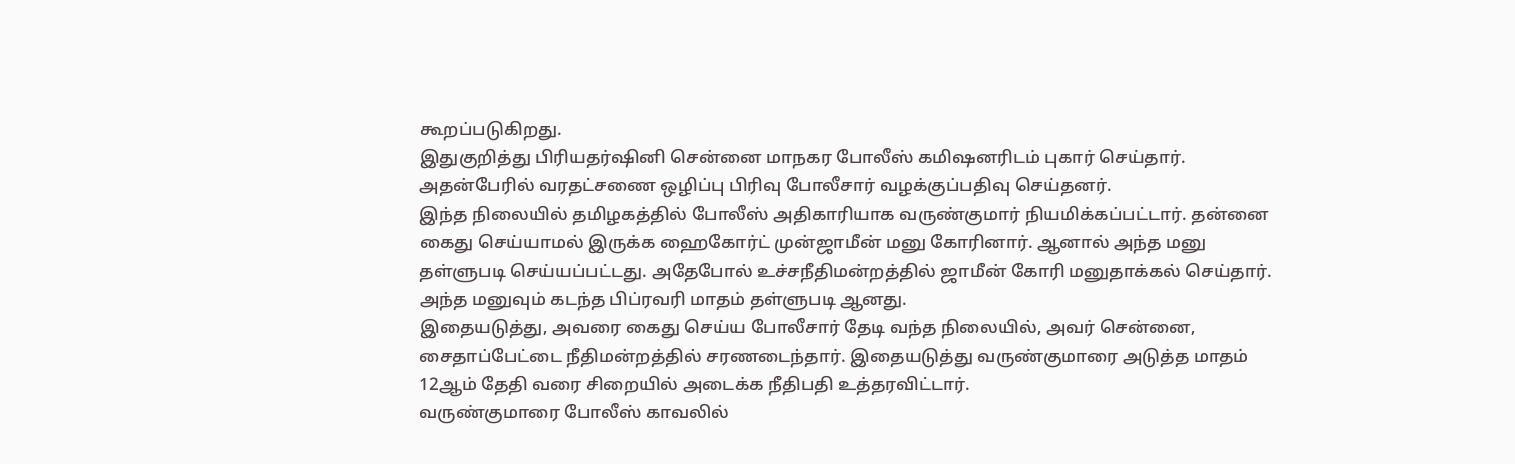கூறப்படுகிறது.
இதுகுறித்து பிரியதர்ஷினி சென்னை மாநகர போலீஸ் கமிஷனரிடம் புகார் செய்தார். அதன்பேரில் வரதட்சணை ஒழிப்பு பிரிவு போலீசார் வழக்குப்பதிவு செய்தனர்.
இந்த நிலையில் தமிழகத்தில் போலீஸ் அதிகாரியாக வருண்குமார் நியமிக்கப்பட்டார். தன்னை கைது செய்யாமல் இருக்க ஹைகோர்ட் முன்ஜாமீன் மனு கோரினார். ஆனால் அந்த மனு தள்ளுபடி செய்யப்பட்டது. அதேபோல் உச்சநீதிமன்றத்தில் ஜாமீன் கோரி மனுதாக்கல் செய்தார். அந்த மனுவும் கடந்த பிப்ரவரி மாதம் தள்ளுபடி ஆனது.
இதையடுத்து, அவரை கைது செய்ய போலீசார் தேடி வந்த நிலையில், அவர் சென்னை, சைதாப்பேட்டை நீதிமன்றத்தில் சரணடைந்தார். இதையடுத்து வருண்குமாரை அடுத்த மாதம் 12ஆம் தேதி வரை சிறையில் அடைக்க நீதிபதி உத்தரவிட்டார்.
வருண்குமாரை போலீஸ் காவலில்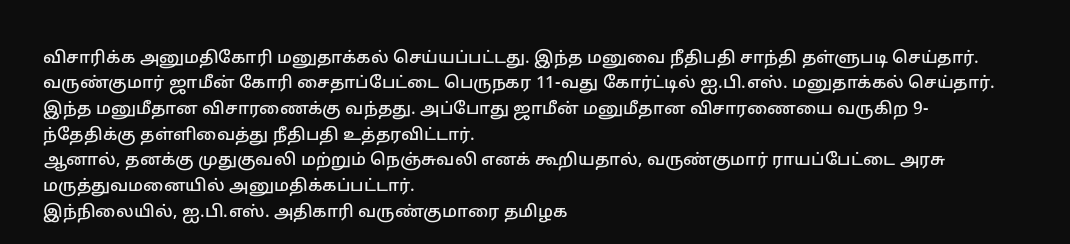விசாரிக்க அனுமதிகோரி மனுதாக்கல் செய்யப்பட்டது. இந்த மனுவை நீதிபதி சாந்தி தள்ளுபடி செய்தார்.
வருண்குமார் ஜாமீன் கோரி சைதாப்பேட்டை பெருநகர 11-வது கோர்ட்டில் ஐ.பி.எஸ். மனுதாக்கல் செய்தார். இந்த மனுமீதான விசாரணைக்கு வந்தது. அப்போது ஜாமீன் மனுமீதான விசாரணையை வருகிற 9-ந்தேதிக்கு தள்ளிவைத்து நீதிபதி உத்தரவிட்டார்.
ஆனால், தனக்கு முதுகுவலி மற்றும் நெஞ்சுவலி எனக் கூறியதால், வருண்குமார் ராயப்பேட்டை அரசு மருத்துவமனையில் அனுமதிக்கப்பட்டார்.
இந்நிலையில், ஐ.பி.எஸ். அதிகாரி வருண்குமாரை தமிழக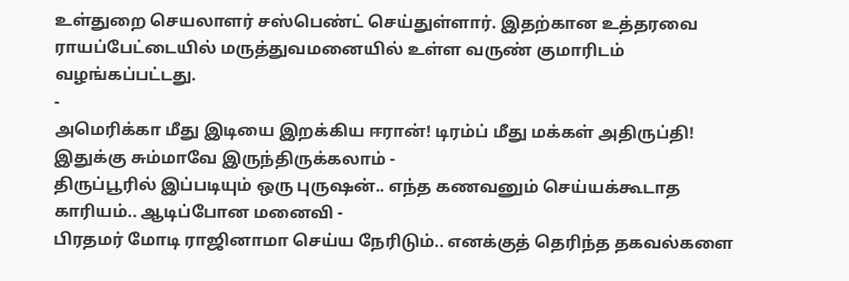உள்துறை செயலாளர் சஸ்பெண்ட் செய்துள்ளார். இதற்கான உத்தரவை ராயப்பேட்டையில் மருத்துவமனையில் உள்ள வருண் குமாரிடம் வழங்கப்பட்டது.
-
அமெரிக்கா மீது இடியை இறக்கிய ஈரான்! டிரம்ப் மீது மக்கள் அதிருப்தி! இதுக்கு சும்மாவே இருந்திருக்கலாம் -
திருப்பூரில் இப்படியும் ஒரு புருஷன்.. எந்த கணவனும் செய்யக்கூடாத காரியம்.. ஆடிப்போன மனைவி -
பிரதமர் மோடி ராஜினாமா செய்ய நேரிடும்.. எனக்குத் தெரிந்த தகவல்களை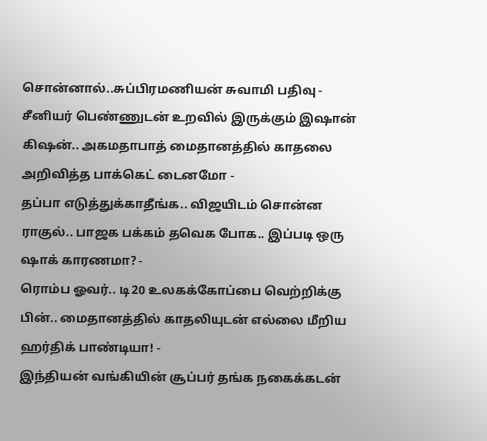சொன்னால்..சுப்பிரமணியன் சுவாமி பதிவு -
சீனியர் பெண்ணுடன் உறவில் இருக்கும் இஷான் கிஷன்.. அகமதாபாத் மைதானத்தில் காதலை அறிவித்த பாக்கெட் டைனமோ -
தப்பா எடுத்துக்காதீங்க.. விஜயிடம் சொன்ன ராகுல்.. பாஜக பக்கம் தவெக போக.. இப்படி ஒரு ஷாக் காரணமா? -
ரொம்ப ஓவர்.. டி20 உலகக்கோப்பை வெற்றிக்கு பின்.. மைதானத்தில் காதலியுடன் எல்லை மீறிய ஹர்திக் பாண்டியா! -
இந்தியன் வங்கியின் சூப்பர் தங்க நகைக்கடன்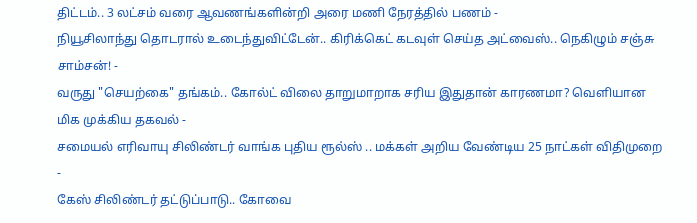திட்டம்.. 3 லட்சம் வரை ஆவணங்களின்றி அரை மணி நேரத்தில் பணம் -
நியூசிலாந்து தொடரால் உடைந்துவிட்டேன்.. கிரிக்கெட் கடவுள் செய்த அட்வைஸ்.. நெகிழும் சஞ்சு சாம்சன்! -
வருது "செயற்கை" தங்கம்.. கோல்ட் விலை தாறுமாறாக சரிய இதுதான் காரணமா? வெளியான மிக முக்கிய தகவல் -
சமையல் எரிவாயு சிலிண்டர் வாங்க புதிய ரூல்ஸ் .. மக்கள் அறிய வேண்டிய 25 நாட்கள் விதிமுறை -
கேஸ் சிலிண்டர் தட்டுப்பாடு.. கோவை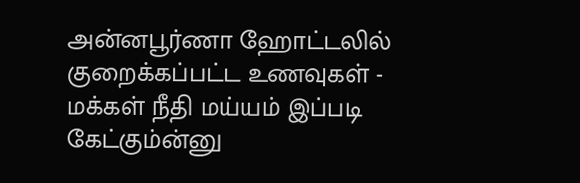அன்னபூர்ணா ஹோட்டலில் குறைக்கப்பட்ட உணவுகள் -
மக்கள் நீதி மய்யம் இப்படி கேட்கும்ன்னு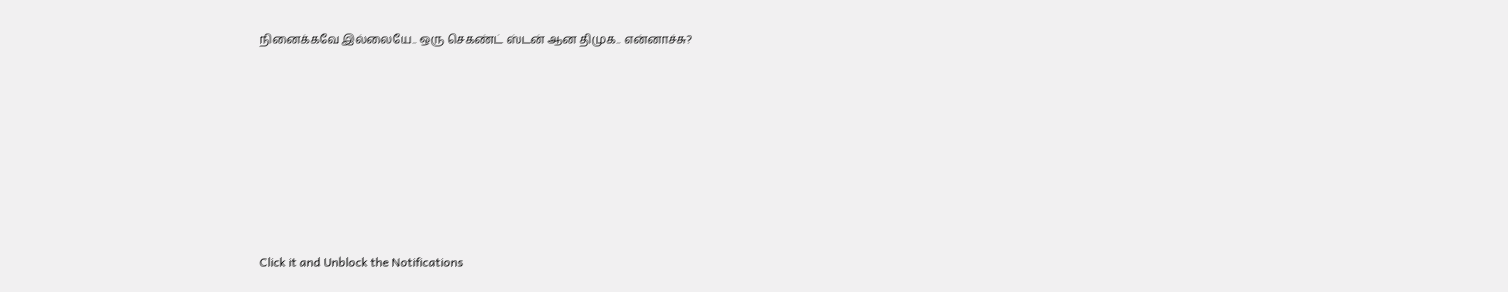நினைக்கவே இல்லையே.. ஒரு செகண்ட் ஸ்டன் ஆன திமுக.. என்னாச்சு?












Click it and Unblock the Notifications